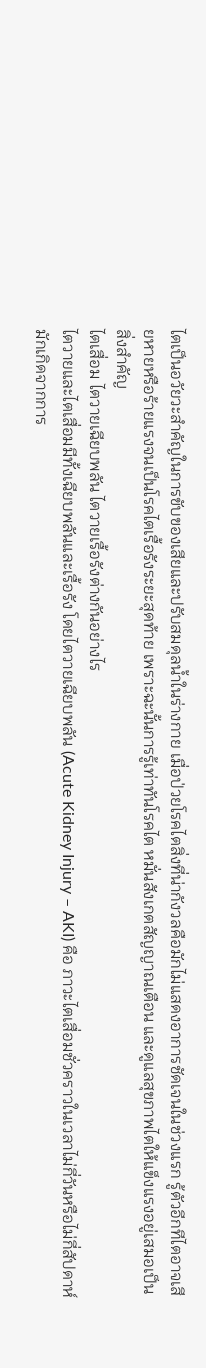ไตเป็นอวัยวะสำคัญในการขับของเสียและปรับสมดุลน้ำในร่างกาย เมื่อป่วยโรคไตสิ่งที่น่ากังวลคือมักไม่แสดงอาการชัดเจนในช่วงแรก รู้ตัวอีกทีไตอาจเสียหายหรือร้ายแรงจนเป็นโรคไตเรื้อรังระยะสุดท้าย เพราะฉะนั้นการรู้เท่าทันโรคไต หมั่นสังเกตสัญญาณเตือน และดูแลสุขภาพไตให้แข็งแรงอยู่เสมอเป็นสิ่งสำคัญ
ไตเสื่อม ไตวายเฉียบพลัน ไตวายเรื้อรังต่างกันอย่างไร
ไตวายและไตเสื่อมมีทั้งเฉียบพลันและเรื้อรัง โดยไตวายเฉียบพลัน (Acute Kidney Injury – AKI) คือ ภาวะไตเสื่อมชั่วคราวในเวลาไม่กี่วันหรือไม่กี่สัปดาห์ มักเกิดจากการ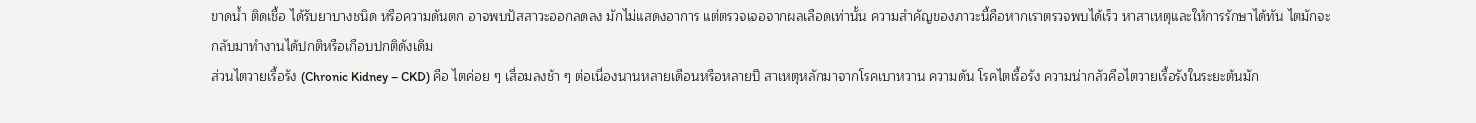ขาดน้ำ ติดเชื้อ ได้รับยาบางชนิด หรือความดันตก อาจพบปัสสาวะออกลดลง มักไม่แสดงอาการ แต่ตรวจเจอจากผลเลือดเท่านั้น ความสำคัญของภาวะนี้คือหากเราตรวจพบได้เร็ว หาสาเหตุและให้การรักษาได้ทัน ไตมักจะกลับมาทำงานได้ปกติหรือเกือบปกติดังเดิม
ส่วนไตวายเรื้อรัง (Chronic Kidney – CKD) คือ ไตค่อย ๆ เสื่อมลงช้า ๆ ต่อเนื่องนานหลายเดือนหรือหลายปี สาเหตุหลักมาจากโรคเบาหวาน ความดัน โรคไตเรื้อรัง ความน่ากลัวคือไตวายเรื้อรังในระยะต้นมัก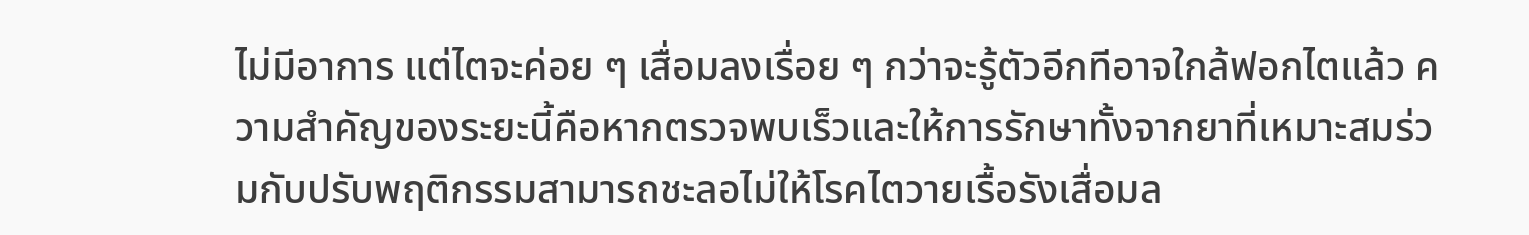ไม่มีอาการ แต่ไตจะค่อย ๆ เสื่อมลงเรื่อย ๆ กว่าจะรู้ตัวอีกทีอาจใกล้ฟอกไตแล้ว ความสำคัญของระยะนี้คือหากตรวจพบเร็วและให้การรักษาทั้งจากยาที่เหมาะสมร่วมกับปรับพฤติกรรมสามารถชะลอไม่ให้โรคไตวายเรื้อรังเสื่อมล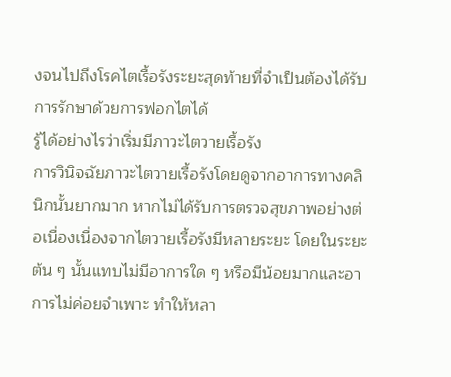งจนไปถึงโรคไตเรื้อรังระยะสุดท้ายที่จำเป็นต้องได้รับการรักษาด้วยการฟอกไตได้
รู้ได้อย่างไรว่าเริ่มมีภาวะไตวายเรื้อรัง
การวินิจฉัยภาวะไตวายเรื้อรังโดยดูจากอาการทางคลินิกนั้นยากมาก หากไม่ได้รับการตรวจสุขภาพอย่างต่อเนื่องเนื่องจากไตวายเรื้อรังมีหลายระยะ โดยในระยะต้น ๆ นั้นแทบไม่มีอาการใด ๆ หรือมีน้อยมากและอาการไม่ค่อยจำเพาะ ทำให้หลา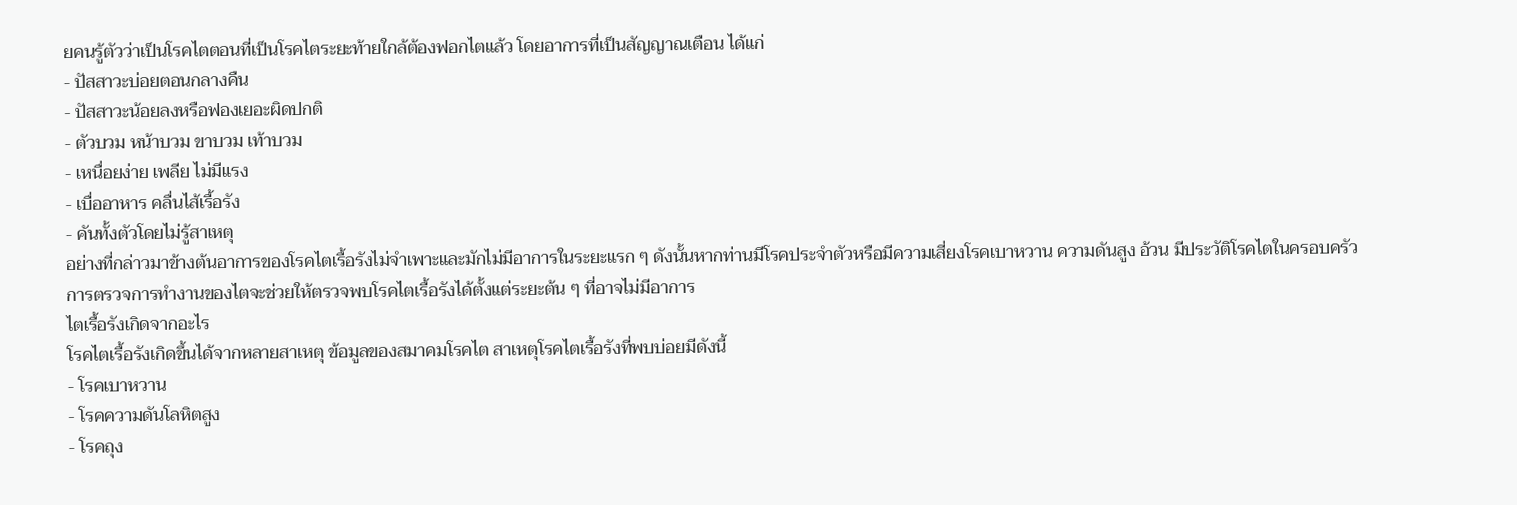ยคนรู้ตัวว่าเป็นโรคไตตอนที่เป็นโรคไตระยะท้ายใกล้ต้องฟอกไตแล้ว โดยอาการที่เป็นสัญญาณเตือน ได้แก่
- ปัสสาวะบ่อยตอนกลางคืน
- ปัสสาวะน้อยลงหรือฟองเยอะผิดปกติ
- ตัวบวม หน้าบวม ขาบวม เท้าบวม
- เหนื่อยง่าย เพลีย ไม่มีแรง
- เบื่ออาหาร คลื่นไส้เรื้อรัง
- คันทั้งตัวโดยไม่รู้สาเหตุ
อย่างที่กล่าวมาข้างต้นอาการของโรคไตเรื้อรังไม่จำเพาะและมักไม่มีอาการในระยะแรก ๆ ดังนั้นหากท่านมีโรคประจำตัวหรือมีความเสี่ยงโรคเบาหวาน ความดันสูง อ้วน มีประวัติโรคไตในครอบครัว การตรวจการทำงานของไตจะช่วยให้ตรวจพบโรคไตเรื้อรังได้ตั้งแต่ระยะต้น ๆ ที่อาจไม่มีอาการ
ไตเรื้อรังเกิดจากอะไร
โรคไตเรื้อรังเกิดขึ้นได้จากหลายสาเหตุ ข้อมูลของสมาคมโรคไต สาเหตุโรคไตเรื้อรังที่พบบ่อยมีดังนี้
- โรคเบาหวาน
- โรคความดันโลหิตสูง
- โรคถุง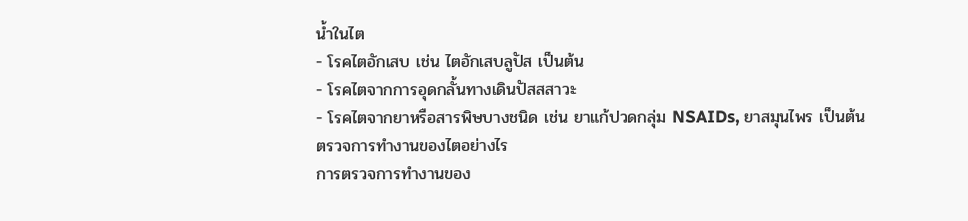น้ำในไต
- โรคไตอักเสบ เช่น ไตอักเสบลูปัส เป็นต้น
- โรคไตจากการอุดกลั้นทางเดินปัสสสาวะ
- โรคไตจากยาหรือสารพิษบางชนิด เช่น ยาแก้ปวดกลุ่ม NSAIDs, ยาสมุนไพร เป็นต้น
ตรวจการทำงานของไตอย่างไร
การตรวจการทำงานของ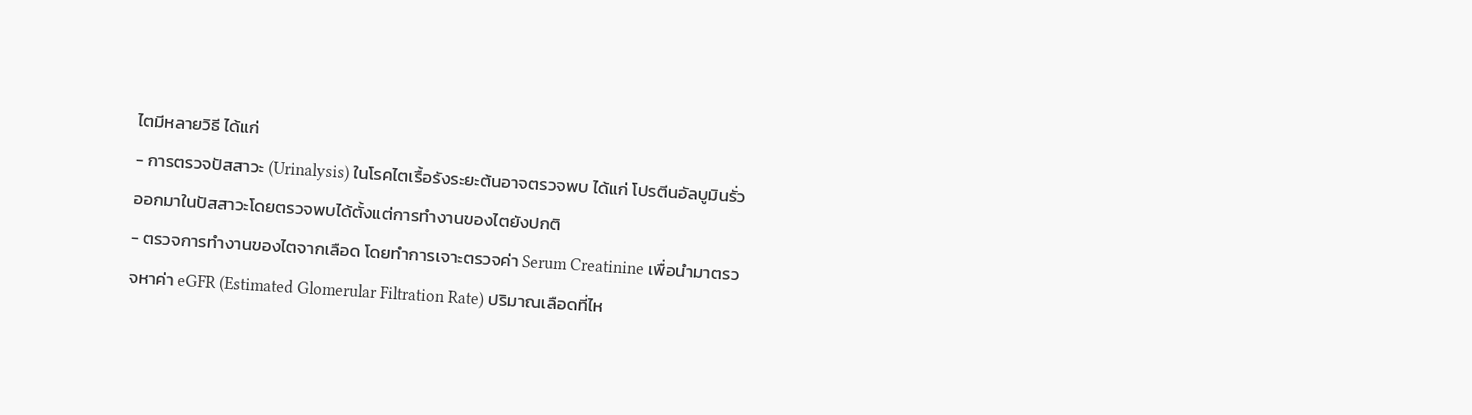ไตมีหลายวิธี ได้แก่
- การตรวจปัสสาวะ (Urinalysis) ในโรคไตเรื้อรังระยะต้นอาจตรวจพบ ได้แก่ โปรตีนอัลบูมินรั่วออกมาในปัสสาวะโดยตรวจพบได้ตั้งแต่การทำงานของไตยังปกติ
- ตรวจการทำงานของไตจากเลือด โดยทำการเจาะตรวจค่า Serum Creatinine เพื่อนำมาตรวจหาค่า eGFR (Estimated Glomerular Filtration Rate) ปริมาณเลือดที่ไห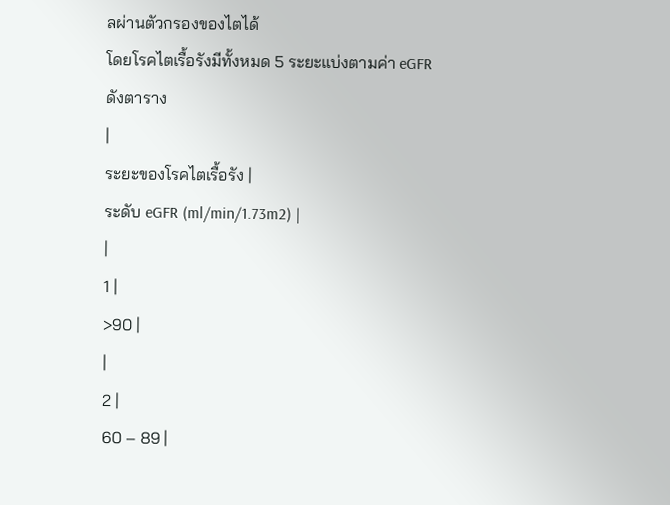ลผ่านตัวกรองของไตได้
โดยโรคไตเรื้อรังมีทั้งหมด 5 ระยะแบ่งตามค่า eGFR ดังตาราง
|
ระยะของโรคไตเรื้อรัง |
ระดับ eGFR (ml/min/1.73m2) |
|
1 |
>90 |
|
2 |
60 – 89 |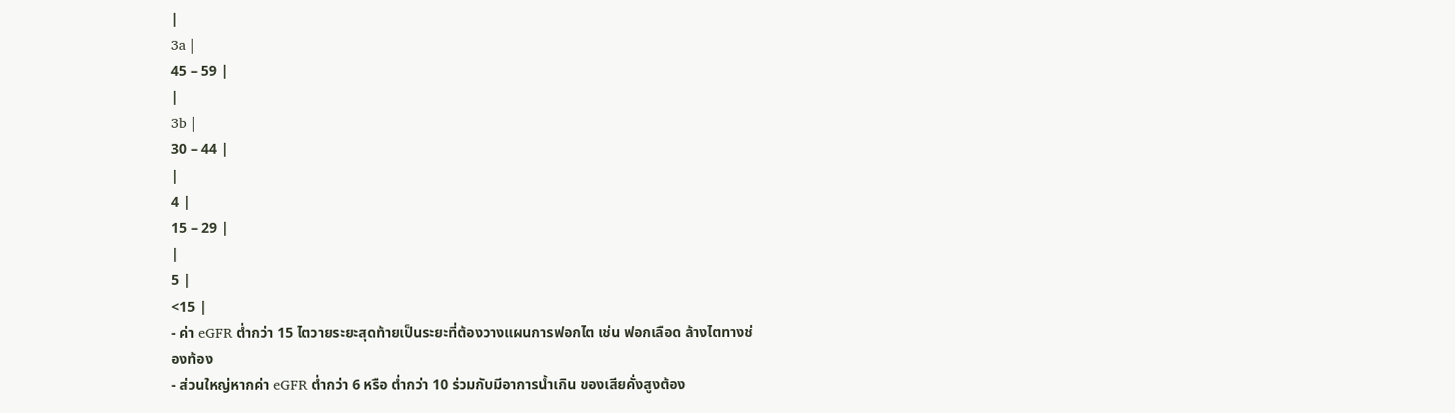|
3a |
45 – 59 |
|
3b |
30 – 44 |
|
4 |
15 – 29 |
|
5 |
<15 |
- ค่า eGFR ต่ำกว่า 15 ไตวายระยะสุดท้ายเป็นระยะที่ต้องวางแผนการฟอกไต เช่น ฟอกเลือด ล้างไตทางช่องท้อง
- ส่วนใหญ่หากค่า eGFR ต่ำกว่า 6 หรือ ต่ำกว่า 10 ร่วมกับมีอาการน้ำเกิน ของเสียคั่งสูงต้อง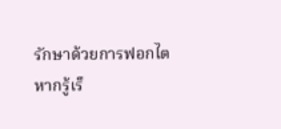รักษาด้วยการฟอกไต
หากรู้เร็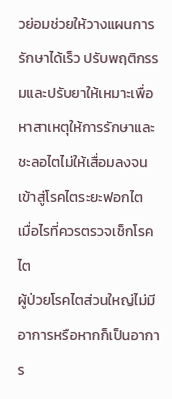วย่อมช่วยให้วางแผนการรักษาได้เร็ว ปรับพฤติกรรมและปรับยาให้เหมาะเพื่อหาสาเหตุให้การรักษาและชะลอไตไม่ให้เสื่อมลงจนเข้าสู่โรคไตระยะฟอกไต
เมื่อไรที่ควรตรวจเช็กโรคไต
ผู้ป่วยโรคไตส่วนใหญ่ไม่มีอาการหรือหากก็เป็นอาการ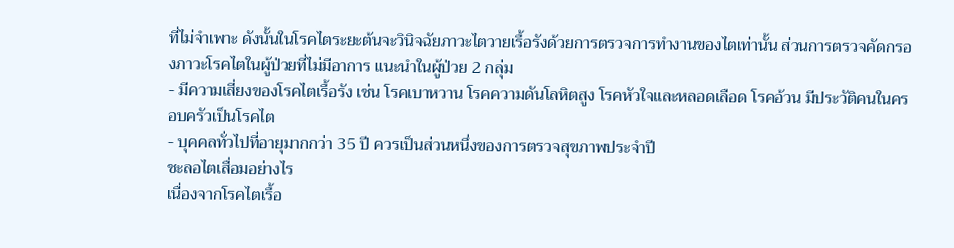ที่ไม่จำเพาะ ดังนั้นในโรคไตระยะต้นจะวินิจฉัยภาวะไตวายเรื้อรังด้วยการตรวจการทำงานของไตเท่านั้น ส่วนการตรวจคัดกรองภาวะโรคไตในผู้ป่วยที่ไม่มีอาการ แนะนำในผู้ป่วย 2 กลุ่ม
- มีความเสี่ยงของโรคไตเรื้อรัง เช่น โรคเบาหวาน โรคความดันโลหิตสูง โรคหัวใจและหลอดเลือด โรคอ้วน มีประวัติคนในครอบครัวเป็นโรคไต
- บุคคลทั่วไปที่อายุมากกว่า 35 ปี ควรเป็นส่วนหนึ่งของการตรวจสุขภาพประจำปี
ชะลอไตเสื่อมอย่างไร
เนื่องจากโรคไตเรื้อ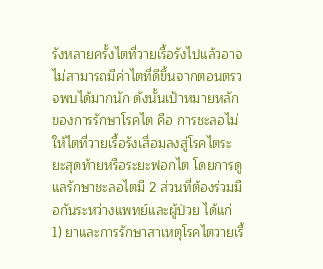รังหลายครั้งไตที่วายเรื้อรังไปแล้วอาจไม่สามารถมีค่าไตที่ดีขึ้นจากตอนตรวจพบได้มากนัก ดังนั้นเป้าหมายหลักของการรักษาโรคไต คือ การชะลอไม่ให้ไตที่วายเรื้อรังเสื่อมลงสู่โรคไตระยะสุดท้ายหรือระยะฟอกไต โดยการดูแลรักษาชะลอไตมี 2 ส่วนที่ต้องร่วมมือกันระหว่างแพทย์และผู้ป่วย ได้แก่
1) ยาและการรักษาสาเหตุโรคไตวายเรื้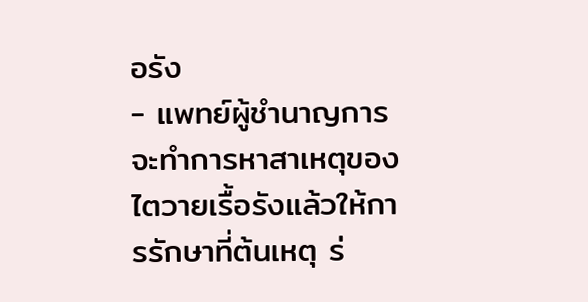อรัง
- แพทย์ผู้ชำนาญการจะทำการหาสาเหตุของไตวายเรื้อรังแล้วให้การรักษาที่ต้นเหตุ ร่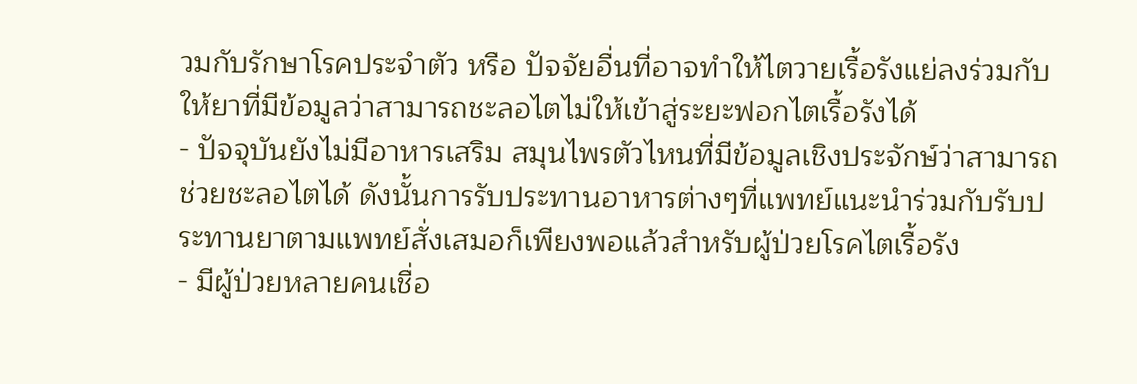วมกับรักษาโรคประจำตัว หรือ ปัจจัยอื่นที่อาจทำให้ไตวายเรื้อรังแย่ลงร่วมกับให้ยาที่มีข้อมูลว่าสามารถชะลอไตไม่ให้เข้าสู่ระยะฟอกไตเรื้อรังได้
- ปัจจุบันยังไม่มีอาหารเสริม สมุนไพรตัวไหนที่มีข้อมูลเชิงประจักษ์ว่าสามารถช่วยชะลอไตได้ ดังนั้นการรับประทานอาหารต่างๆที่แพทย์แนะนำร่วมกับรับประทานยาตามแพทย์สั่งเสมอก็เพียงพอแล้วสำหรับผู้ป่วยโรคไตเรื้อรัง
- มีผู้ป่วยหลายคนเชื่อ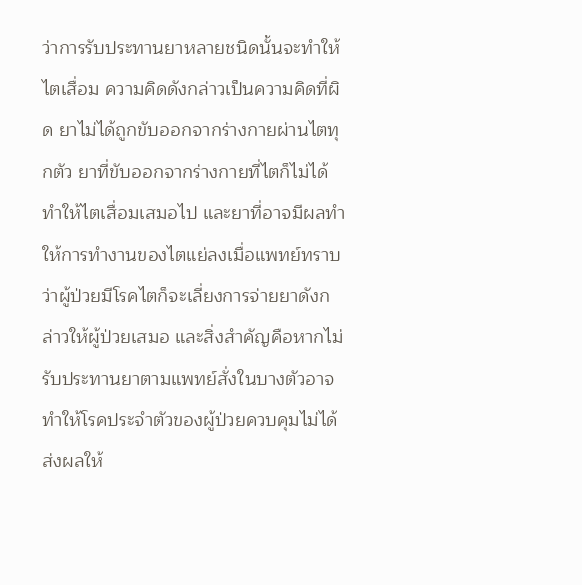ว่าการรับประทานยาหลายชนิดนั้นจะทำให้ไตเสื่อม ความคิดดังกล่าวเป็นความคิดที่ผิด ยาไม่ได้ถูกขับออกจากร่างกายผ่านไตทุกตัว ยาที่ขับออกจากร่างกายที่ไตก็ไม่ได้ทำให้ไตเสื่อมเสมอไป และยาที่อาจมีผลทำให้การทำงานของไตแย่ลงเมื่อแพทย์ทราบว่าผู้ป่วยมีโรคไตก็จะเลี่ยงการจ่ายยาดังกล่าวให้ผู้ป่วยเสมอ และสิ่งสำคัญคือหากไม่รับประทานยาตามแพทย์สั่งในบางตัวอาจทำให้โรคประจำตัวของผู้ป่วยควบคุมไม่ได้ส่งผลให้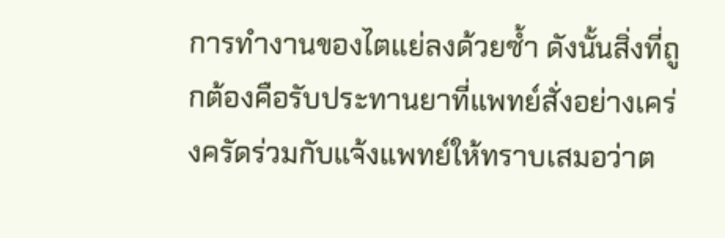การทำงานของไตแย่ลงด้วยซ้ำ ดังนั้นสิ่งที่ถูกต้องคือรับประทานยาที่แพทย์สั่งอย่างเคร่งครัดร่วมกับแจ้งแพทย์ให้ทราบเสมอว่าต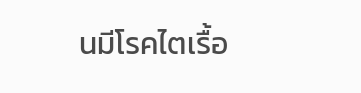นมีโรคไตเรื้อ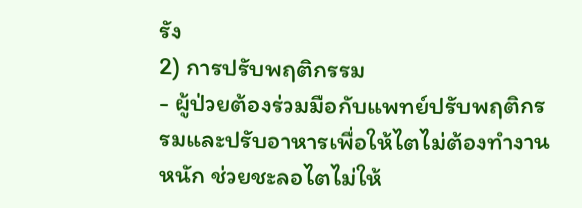รัง
2) การปรับพฤติกรรม
- ผู้ป่วยต้องร่วมมือกับแพทย์ปรับพฤติกรรมและปรับอาหารเพื่อให้ไตไม่ต้องทำงานหนัก ช่วยชะลอไตไม่ให้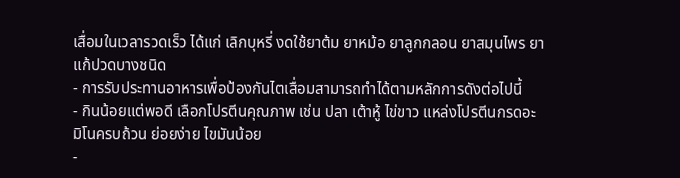เสื่อมในเวลารวดเร็ว ได้แก่ เลิกบุหรี่ งดใช้ยาต้ม ยาหม้อ ยาลูกกลอน ยาสมุนไพร ยาแก้ปวดบางชนิด
- การรับประทานอาหารเพื่อป้องกันไตเสื่อมสามารถทำได้ตามหลักการดังต่อไปนี้
- กินน้อยแต่พอดี เลือกโปรตีนคุณภาพ เช่น ปลา เต้าหู้ ไข่ขาว แหล่งโปรตีนกรดอะมิโนครบถ้วน ย่อยง่าย ไขมันน้อย
-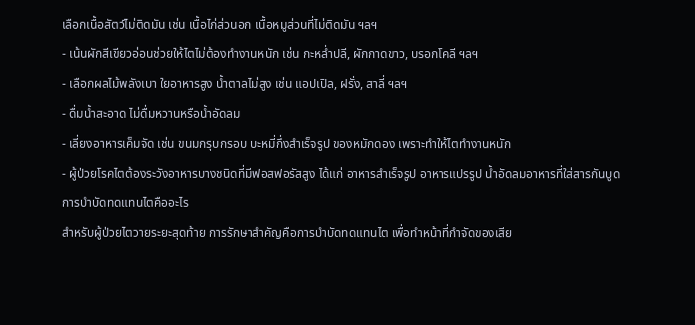เลือกเนื้อสัตว์ไม่ติดมัน เช่น เนื้อไก่ส่วนอก เนื้อหมูส่วนที่ไม่ติดมัน ฯลฯ
- เน้นผักสีเขียวอ่อนช่วยให้ไตไม่ต้องทำงานหนัก เช่น กะหล่ำปลี, ผักกาดขาว, บรอกโคลี ฯลฯ
- เลือกผลไม้พลังเบา ใยอาหารสูง น้ำตาลไม่สูง เช่น แอปเปิล, ฝรั่ง, สาลี่ ฯลฯ
- ดื่มน้ำสะอาด ไม่ดื่มหวานหรือน้ำอัดลม
- เลี่ยงอาหารเค็มจัด เช่น ขนมกรุบกรอบ บะหมี่กึ่งสำเร็จรูป ของหมักดอง เพราะทำให้ไตทำงานหนัก
- ผู้ป่วยโรคไตต้องระวังอาหารบางชนิดที่มีฟอสฟอรัสสูง ได้แก่ อาหารสำเร็จรูป อาหารแปรรูป น้ำอัดลมอาหารที่ใส่สารกันบูด
การบำบัดทดแทนไตคืออะไร
สำหรับผู้ป่วยไตวายระยะสุดท้าย การรักษาสำคัญคือการบำบัดทดแทนไต เพื่อทำหน้าที่กำจัดของเสีย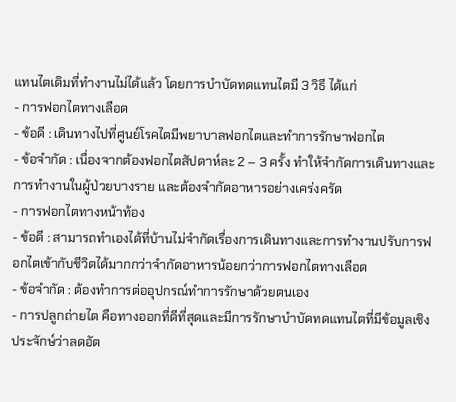แทนไตเดิมที่ทำงานไม่ได้แล้ว โดยการบำบัดทดแทนไตมี 3 วิธี ได้แก่
- การฟอกไตทางเลือด
- ข้อดี : เดินทางไปที่ศูนย์โรคไตมีพยาบาลฟอกไตและทำการรักษาฟอกไต
- ข้อจำกัด : เนื่องจากต้องฟอกไตสัปดาห์ละ 2 – 3 ครั้ง ทำให้จำกัดการเดินทางและการทำงานในผู้ป่วยบางราย และต้องจำกัดอาหารอย่างเคร่งครัด
- การฟอกไตทางหน้าท้อง
- ข้อดี : สามารถทำเองได้ที่บ้านไม่จำกัดเรื่องการเดินทางและการทำงานปรับการฟอกไตเข้ากับชีวิตได้มากกว่าจำกัดอาหารน้อยกว่าการฟอกไตทางเลือด
- ข้อจำกัด : ต้องทำการต่ออุปกรณ์ทำการรักษาด้วยตนเอง
- การปลูกถ่ายไต คือทางออกที่ดีที่สุดและมีการรักษาบำบัดทดแทนไตที่มีข้อมูลเชิงประจักษ์ว่าลดอัต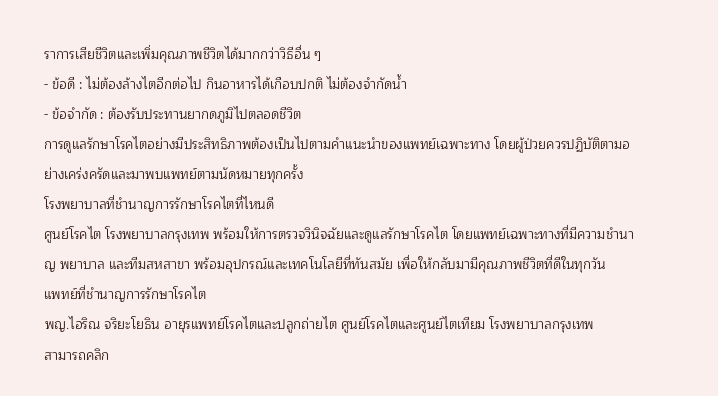ราการเสียชีวิตและเพิ่มคุณภาพชีวิตได้มากกว่าวิธีอื่น ๆ
- ข้อดี : ไม่ต้องล้างไตอีกต่อไป กินอาหารได้เกือบปกติ ไม่ต้องจำกัดน้ำ
- ข้อจำกัด : ต้องรับประทานยากดภูมิไปตลอดชีวิต
การดูแลรักษาโรคไตอย่างมีประสิทธิภาพต้องเป็นไปตามคำแนะนำของแพทย์เฉพาะทาง โดยผู้ป่วยควรปฏิบัติตามอย่างเคร่งครัดและมาพบแพทย์ตามนัดหมายทุกครั้ง
โรงพยาบาลที่ชำนาญการรักษาโรคไตที่ไหนดี
ศูนย์โรคไต โรงพยาบาลกรุงเทพ พร้อมให้การตรวจวินิจฉัยและดูแลรักษาโรคไต โดยแพทย์เฉพาะทางที่มีความชำนาญ พยาบาล และทีมสหสาขา พร้อมอุปกรณ์และเทคโนโลยีที่ทันสมัย เพื่อให้กลับมามีคุณภาพชีวิตที่ดีในทุกวัน
แพทย์ที่ชำนาญการรักษาโรคไต
พญ.ไอริณ จริยะโยธิน อายุรแพทย์โรคไตและปลูกถ่ายไต ศูนย์โรคไตและศูนย์ไตเทียม โรงพยาบาลกรุงเทพ
สามารถคลิก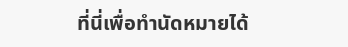ที่นี่เพื่อทำนัดหมายได้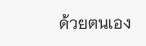ด้วยตนเอง